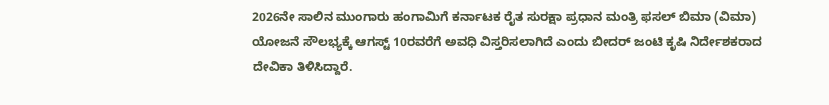2026ನೇ ಸಾಲಿನ ಮುಂಗಾರು ಹಂಗಾಮಿಗೆ ಕರ್ನಾಟಕ ರೈತ ಸುರಕ್ಷಾ ಪ್ರಧಾನ ಮಂತ್ರಿ ಫಸಲ್ ಬಿಮಾ (ವಿಮಾ) ಯೋಜನೆ ಸೌಲಭ್ಯಕ್ಕೆ ಆಗಸ್ಟ್ 10ರವರೆಗೆ ಅವಧಿ ವಿಸ್ತರಿಸಲಾಗಿದೆ ಎಂದು ಬೀದರ್ ಜಂಟಿ ಕೃಷಿ ನಿರ್ದೇಶಕರಾದ ದೇವಿಕಾ ತಿಳಿಸಿದ್ದಾರೆ.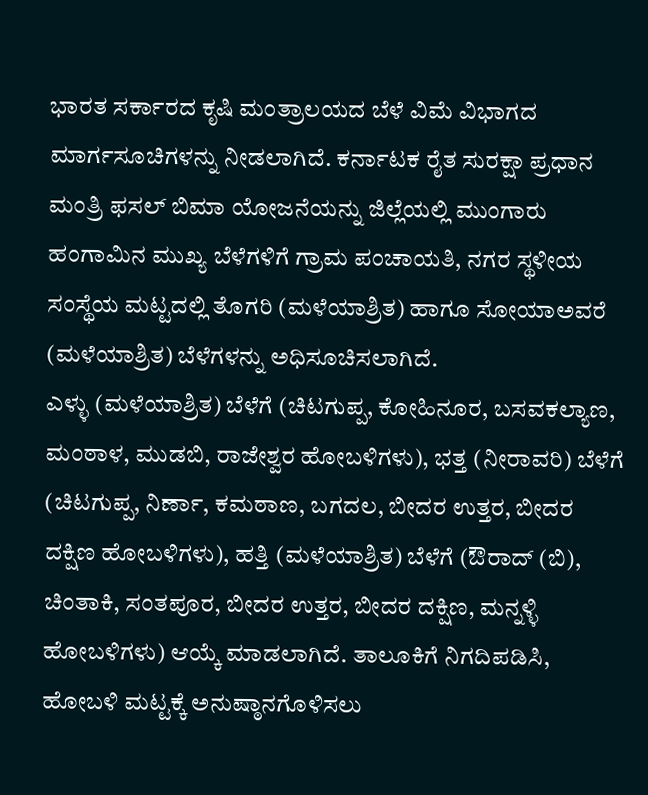ಭಾರತ ಸರ್ಕಾರದ ಕೃಷಿ ಮಂತ್ರಾಲಯದ ಬೆಳೆ ವಿಮೆ ವಿಭಾಗದ ಮಾರ್ಗಸೂಚಿಗಳನ್ನು ನೀಡಲಾಗಿದೆ. ಕರ್ನಾಟಕ ರೈತ ಸುರಕ್ಷಾ ಪ್ರಧಾನ ಮಂತ್ರಿ ಫಸಲ್ ಬಿಮಾ ಯೋಜನೆಯನ್ನು ಜಿಲ್ಲೆಯಲ್ಲಿ ಮುಂಗಾರು ಹಂಗಾಮಿನ ಮುಖ್ಯ ಬೆಳೆಗಳಿಗೆ ಗ್ರಾಮ ಪಂಚಾಯತಿ, ನಗರ ಸ್ಥಳೀಯ ಸಂಸ್ಥೆಯ ಮಟ್ಟದಲ್ಲಿ ತೊಗರಿ (ಮಳೆಯಾಶ್ರಿತ) ಹಾಗೂ ಸೋಯಾಅವರೆ (ಮಳೆಯಾಶ್ರಿತ) ಬೆಳೆಗಳನ್ನು ಅಧಿಸೂಚಿಸಲಾಗಿದೆ.
ಎಳ್ಳು (ಮಳೆಯಾಶ್ರಿತ) ಬೆಳೆಗೆ (ಚಿಟಗುಪ್ಪ, ಕೋಹಿನೂರ, ಬಸವಕಲ್ಯಾಣ, ಮಂಠಾಳ, ಮುಡಬಿ, ರಾಜೇಶ್ವರ ಹೋಬಳಿಗಳು), ಭತ್ತ (ನೀರಾವರಿ) ಬೆಳೆಗೆ (ಚಿಟಗುಪ್ಪ, ನಿರ್ಣಾ, ಕಮಠಾಣ, ಬಗದಲ, ಬೀದರ ಉತ್ತರ, ಬೀದರ ದಕ್ಷಿಣ ಹೋಬಳಿಗಳು), ಹತ್ತಿ (ಮಳೆಯಾಶ್ರಿತ) ಬೆಳೆಗೆ (ಔರಾದ್ (ಬಿ), ಚಿಂತಾಕಿ, ಸಂತಪೂರ, ಬೀದರ ಉತ್ತರ, ಬೀದರ ದಕ್ಷಿಣ, ಮನ್ನಳ್ಳಿ ಹೋಬಳಿಗಳು) ಆಯ್ಕೆ ಮಾಡಲಾಗಿದೆ. ತಾಲೂಕಿಗೆ ನಿಗದಿಪಡಿಸಿ, ಹೋಬಳಿ ಮಟ್ಟಕ್ಕೆ ಅನುಷ್ಠಾನಗೊಳಿಸಲು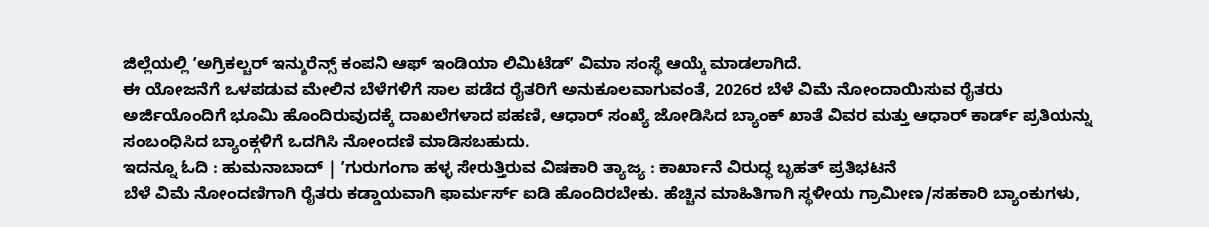ಜಿಲ್ಲೆಯಲ್ಲಿ ʼಅಗ್ರಿಕಲ್ಚರ್ ಇನ್ಶುರೆನ್ಸ್ ಕಂಪನಿ ಆಫ್ ಇಂಡಿಯಾ ಲಿಮಿಟೆಡ್ʼ ವಿಮಾ ಸಂಸ್ಥೆ ಆಯ್ಕೆ ಮಾಡಲಾಗಿದೆ.
ಈ ಯೋಜನೆಗೆ ಒಳಪಡುವ ಮೇಲಿನ ಬೆಳೆಗಳಿಗೆ ಸಾಲ ಪಡೆದ ರೈತರಿಗೆ ಅನುಕೂಲವಾಗುವಂತೆ, 2026ರ ಬೆಳೆ ವಿಮೆ ನೋಂದಾಯಿಸುವ ರೈತರು ಅರ್ಜಿಯೊಂದಿಗೆ ಭೂಮಿ ಹೊಂದಿರುವುದಕ್ಕೆ ದಾಖಲೆಗಳಾದ ಪಹಣಿ, ಆಧಾರ್ ಸಂಖ್ಯೆ ಜೋಡಿಸಿದ ಬ್ಯಾಂಕ್ ಖಾತೆ ವಿವರ ಮತ್ತು ಆಧಾರ್ ಕಾರ್ಡ್ ಪ್ರತಿಯನ್ನು ಸಂಬಂಧಿಸಿದ ಬ್ಯಾಂಕ್ಗಳಿಗೆ ಒದಗಿಸಿ ನೋಂದಣಿ ಮಾಡಿಸಬಹುದು.
ಇದನ್ನೂ ಓದಿ : ಹುಮನಾಬಾದ್ | ʼಗುರುಗಂಗಾ ಹಳ್ಳ ಸೇರುತ್ತಿರುವ ವಿಷಕಾರಿ ತ್ಯಾಜ್ಯ : ಕಾರ್ಖಾನೆ ವಿರುದ್ಧ ಬೃಹತ್ ಪ್ರತಿಭಟನೆ
ಬೆಳೆ ವಿಮೆ ನೋಂದಣಿಗಾಗಿ ರೈತರು ಕಡ್ಡಾಯವಾಗಿ ಫಾರ್ಮರ್ಸ್ ಐಡಿ ಹೊಂದಿರಬೇಕು. ಹೆಚ್ಚಿನ ಮಾಹಿತಿಗಾಗಿ ಸ್ಥಳೀಯ ಗ್ರಾಮೀಣ/ಸಹಕಾರಿ ಬ್ಯಾಂಕುಗಳು,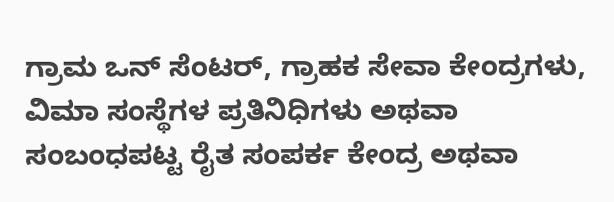ಗ್ರಾಮ ಒನ್ ಸೆಂಟರ್, ಗ್ರಾಹಕ ಸೇವಾ ಕೇಂದ್ರಗಳು, ವಿಮಾ ಸಂಸ್ಥೆಗಳ ಪ್ರತಿನಿಧಿಗಳು ಅಥವಾ ಸಂಬಂಧಪಟ್ಟ ರೈತ ಸಂಪರ್ಕ ಕೇಂದ್ರ ಅಥವಾ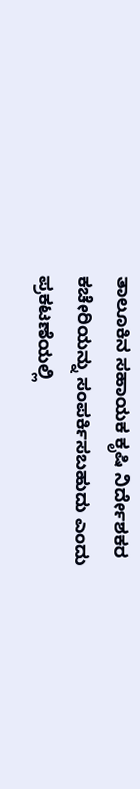ತಾಲೂಕಿನ ಸಹಾಯಕ ಕೃಷಿ ನಿರ್ದೇಶಕರ ಕಚೇರಿಯನ್ನು ಸಂಪರ್ಕಿಸಬಹುದು ಎಂದು ಪ್ರಕಟಣೆಯಲ್ಲಿ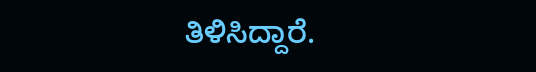ತಿಳಿಸಿದ್ದಾರೆ.